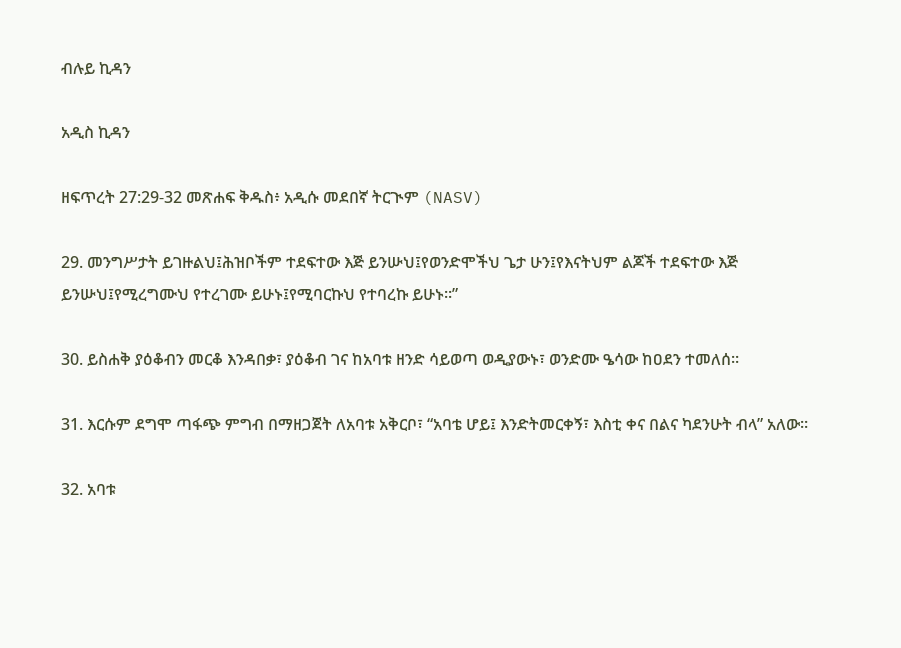ብሉይ ኪዳን

አዲስ ኪዳን

ዘፍጥረት 27:29-32 መጽሐፍ ቅዱስ፥ አዲሱ መደበኛ ትርጒም (NASV)

29. መንግሥታት ይገዙልህ፤ሕዝቦችም ተደፍተው እጅ ይንሡህ፤የወንድሞችህ ጌታ ሁን፤የእናትህም ልጆች ተደፍተው እጅ ይንሡህ፤የሚረግሙህ የተረገሙ ይሁኑ፤የሚባርኩህ የተባረኩ ይሁኑ።”

30. ይስሐቅ ያዕቆብን መርቆ እንዳበቃ፣ ያዕቆብ ገና ከአባቱ ዘንድ ሳይወጣ ወዲያውኑ፣ ወንድሙ ዔሳው ከዐደን ተመለሰ።

31. እርሱም ደግሞ ጣፋጭ ምግብ በማዘጋጀት ለአባቱ አቅርቦ፣ “አባቴ ሆይ፤ እንድትመርቀኝ፣ እስቲ ቀና በልና ካደንሁት ብላ” አለው።

32. አባቱ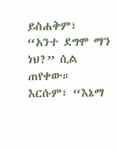ይስሐቅም፣ “አንተ ደግሞ ማን ነህ?” ሲል ጠየቀው። እርሱም፣ “እኔማ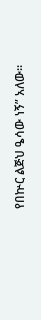የበኵር ልጅህ ዔሳው ነኝ” አለው።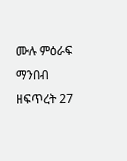ሙሉ ምዕራፍ ማንበብ ዘፍጥረት 27